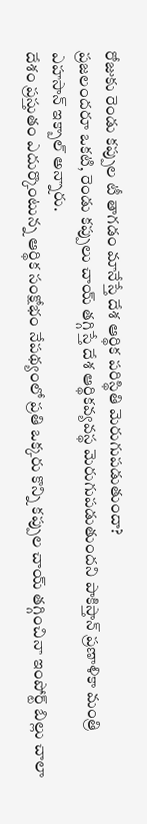రోజుకు రెండు కప్పుల టీ తాగడం మానేస్తే దేశ ఆర్థిక పరిస్థితి మెరుగుపడుతుందా?
ప్రజలందరూ ఒకటి, రెండు కప్పులు చాయ్ తగ్గిస్తే దేశ ఆర్థికవ్యవస్థ మెరుగుపడుతుందని పాకిస్తాన్ ప్రణాళికా మంత్రి ఎహసాన్ ఇక్బాల్ అన్నారు.
దేశం ప్రస్తుతం ఎదుర్కొంటున్న ఆర్థిక సంక్షోభం నేపథ్యంలో ప్రతి ఒక్కరు కొన్ని కప్పుల చాయ్ తగ్గించినా ఇంపోర్ట్ బిల్లు చాలా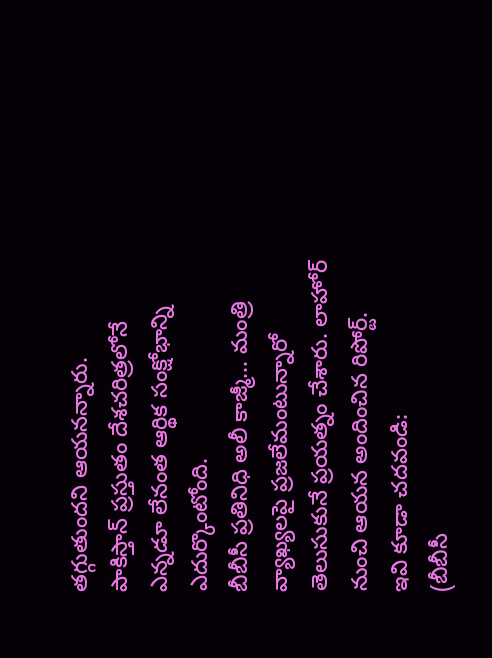తగ్గుతుందని ఆయనన్నారు.
పాకిస్తాన్ ప్రస్తుతం దేశచరిత్రలోనే ఎన్నడూ లేనంత ఆర్థిక సంక్షోభాన్ని ఎదుర్కొంటోంది.
బీబీసీ ప్రతినిధి అలీ కాజ్మీ... మంత్రి వ్యాఖ్యలపై ప్రజలేమంటున్నారో తెలుసుకునే ప్రయత్నం చేశారు. లాహోర్ నుంచి ఆయన అందించిన రిపోర్ట్.
ఇవి కూడా చదవండి:
(బీబీసీ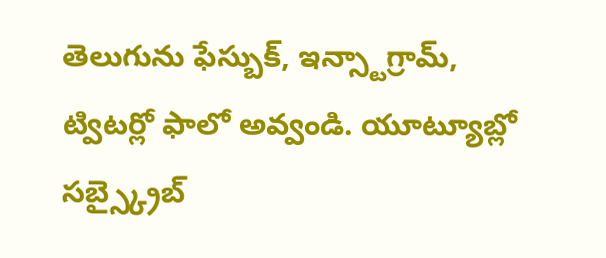తెలుగును ఫేస్బుక్, ఇన్స్టాగ్రామ్, ట్విటర్లో ఫాలో అవ్వండి. యూట్యూబ్లో సబ్స్క్రైబ్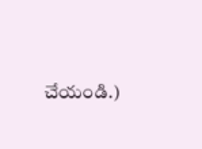చేయండి.)